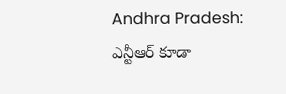Andhra Pradesh: ఎన్టీఆర్ కూడా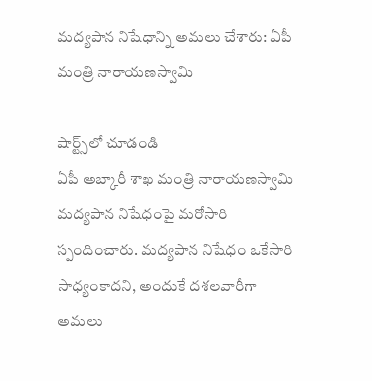మద్యపాన నిషేధాన్ని అమలు చేశారు: ఏపీ మంత్రి నారాయణస్వామి

షార్ట్స్‌లో చూడండి
ఏపీ అబ్కారీ శాఖ మంత్రి నారాయణస్వామి మద్యపాన నిషేధంపై మరోసారి స్పందించారు. మద్యపాన నిషేధం ఒకేసారి సాధ్యంకాదని, అందుకే దశలవారీగా అమలు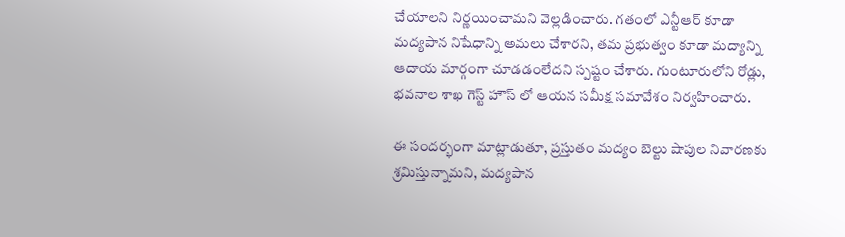చేయాలని నిర్ణయించామని వెల్లడించారు. గతంలో ఎన్టీఆర్ కూడా మద్యపాన నిషేధాన్ని అమలు చేశారని, తమ ప్రభుత్వం కూడా మద్యాన్ని ఆదాయ మార్గంగా చూడడంలేదని స్పష్టం చేశారు. గుంటూరులోని రోడ్లు, భవనాల శాఖ గెస్ట్ హౌస్ లో ఆయన సమీక్ష సమావేశం నిర్వహించారు.

ఈ సందర్భంగా మాట్లాడుతూ, ప్రస్తుతం మద్యం బెల్టు షాపుల నివారణకు శ్రమిస్తున్నామని, మద్యపాన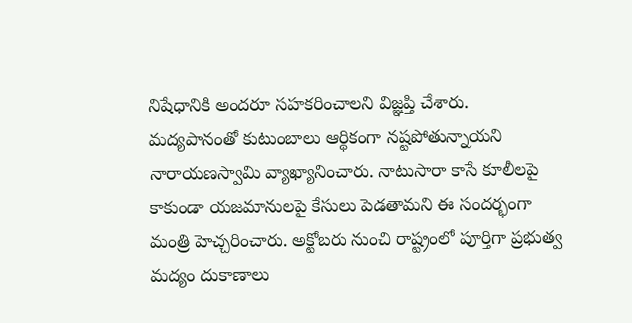నిషేధానికి అందరూ సహకరించాలని విజ్ఞప్తి చేశారు. మద్యపానంతో కుటుంబాలు ఆర్థికంగా నష్టపోతున్నాయని నారాయణస్వామి వ్యాఖ్యానించారు. నాటుసారా కాసే కూలీలపై కాకుండా యజమానులపై కేసులు పెడతామని ఈ సందర్భంగా మంత్రి హెచ్చరించారు. అక్టోబరు నుంచి రాష్ట్రంలో పూర్తిగా ప్రభుత్వ మద్యం దుకాణాలు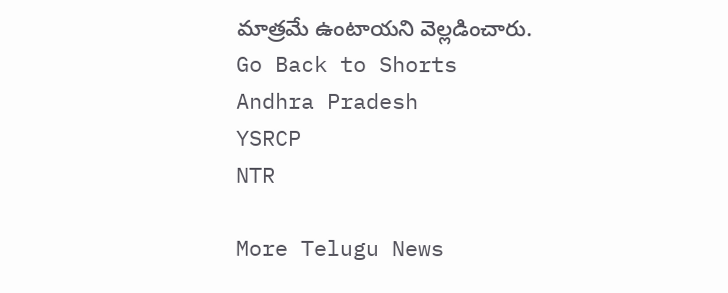మాత్రమే ఉంటాయని వెల్లడించారు.
Go Back to Shorts
Andhra Pradesh
YSRCP
NTR

More Telugu News